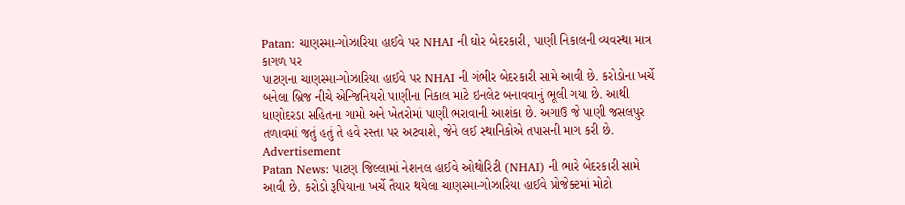Patan: ચાણસ્મા-ગોઝારિયા હાઈવે પર NHAI ની ઘોર બેદરકારી, પાણી નિકાલની વ્યવસ્થા માત્ર કાગળ પર
પાટણના ચાણસ્મા-ગોઝારિયા હાઈવે પર NHAI ની ગંભીર બેદરકારી સામે આવી છે. કરોડોના ખર્ચે બનેલા બ્રિજ નીચે એન્જિનિયરો પાણીના નિકાલ માટે ઇનલેટ બનાવવાનું ભૂલી ગયા છે. આથી ધાણોદરડા સહિતના ગામો અને ખેતરોમાં પાણી ભરાવાની આશંકા છે. અગાઉ જે પાણી જસલપુર તળાવમાં જતું હતું તે હવે રસ્તા પર અટવાશે, જેને લઈ સ્થાનિકોએ તપાસની માગ કરી છે.
Advertisement
Patan News: પાટણ જિલ્લામાં નેશનલ હાઈવે ઓથોરિટી (NHAI) ની ભારે બેદરકારી સામે આવી છે. કરોડો રૂપિયાના ખર્ચે તૈયાર થયેલા ચાણસ્મા-ગોઝારિયા હાઈવે પ્રોજેક્ટમાં મોટો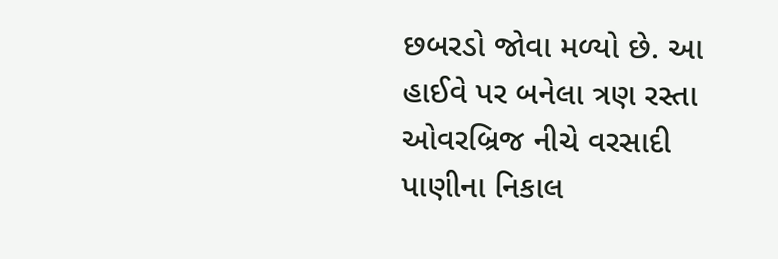છબરડો જોવા મળ્યો છે. આ હાઈવે પર બનેલા ત્રણ રસ્તા ઓવરબ્રિજ નીચે વરસાદી પાણીના નિકાલ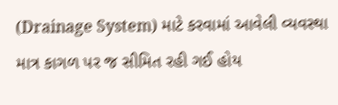(Drainage System) માટે કરવામાં આવેલી વ્યવસ્થા માત્ર કાગળ પર જ સીમિત રહી ગઈ હોય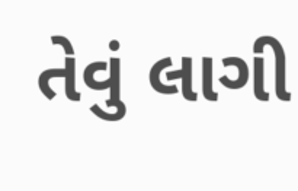તેવું લાગી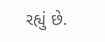રહ્યું છે.